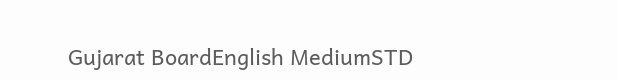Gujarat BoardEnglish MediumSTD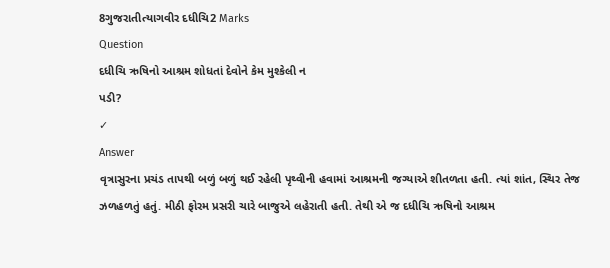8ગુજરાતીત્યાગવીર દધીચિ2 Marks
Question
દધીચિ ઋષિનો આશ્રમ શોધતાં દેવોને કેમ મુશ્કેલી ન
પડી?
✓
Answer
વૃત્રાસુરના પ્રચંડ તાપથી બળું બળું થઈ રહેલી પૃથ્વીની હવામાં આશ્રમની જગ્યાએ શીતળતા હતી. ત્યાં શાંત, સ્થિર તેજ ઝળહળતું હતું. મીઠી ફોરમ પ્રસરી ચારે બાજુએ લહેરાતી હતી. તેથી એ જ દધીચિ ઋષિનો આશ્રમ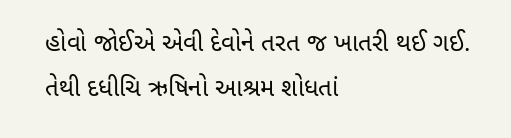હોવો જોઈએ એવી દેવોને તરત જ ખાતરી થઈ ગઈ. તેથી દધીચિ ઋષિનો આશ્રમ શોધતાં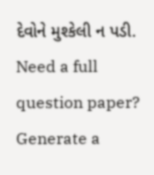દેવોને મુશ્કેલી ન પડી.
Need a full question paper?
Generate a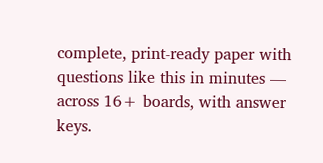complete, print-ready paper with questions like this in minutes — across 16+ boards, with answer keys.